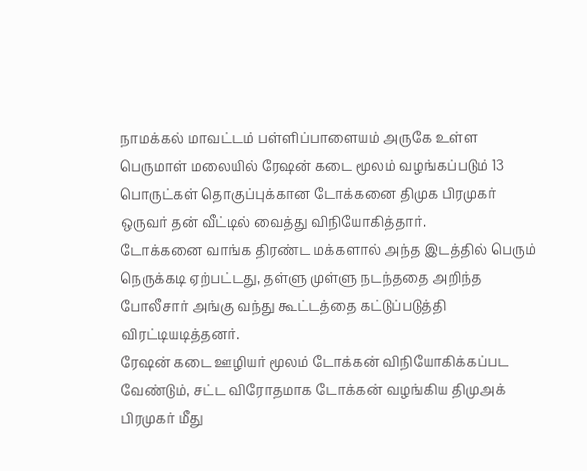நாமக்கல் மாவட்டம் பள்ளிப்பாளையம் அருகே உள்ள பெருமாள் மலையில் ரேஷன் கடை மூலம் வழங்கப்படும் 13 பொருட்கள் தொகுப்புக்கான டோக்கனை திமுக பிரமுகர் ஒருவர் தன் வீட்டில் வைத்து விநியோகித்தார்.
டோக்கனை வாங்க திரண்ட மக்களால் அந்த இடத்தில் பெரும் நெருக்கடி ஏற்பட்டது, தள்ளு முள்ளு நடந்ததை அறிந்த போலீசார் அங்கு வந்து கூட்டத்தை கட்டுப்படுத்தி விரட்டியடித்தனர்.
ரேஷன் கடை ஊழியர் மூலம் டோக்கன் விநியோகிக்கப்பட வேண்டும், சட்ட விரோதமாக டோக்கன் வழங்கிய திமுஅக் பிரமுகர் மீது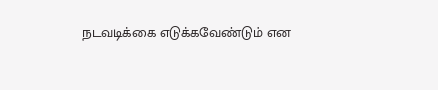நடவடிக்கை எடுக்கவேண்டும் என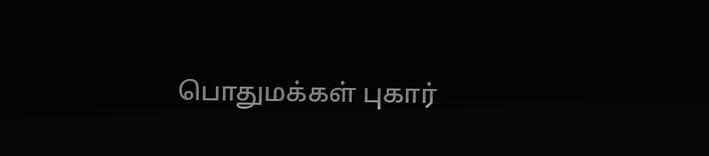பொதுமக்கள் புகார்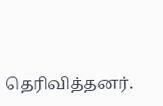தெரிவித்தனர்.